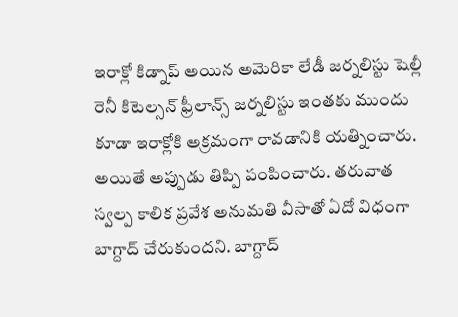ఇరాక్లో కిడ్నాప్ అయిన అమెరికా లేడీ జర్నలిస్టు షెల్లీ రెనీ కిటెల్సన్ ఫ్రీలాన్స్ జర్నలిస్టు ఇంతకు ముందు కూడా ఇరాక్లోకి అక్రమంగా రావడానికి యత్నించారు. అయితే అప్పుడు తిప్పి పంపించారు. తరువాత స్వల్ప కాలిక ప్రవేశ అనుమతి వీసాతో ఏదో విధంగా బాగ్దాద్ చేరుకుందని. బాగ్దాద్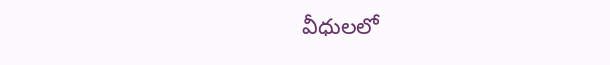వీధులలో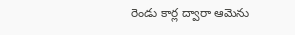రెండు కార్ల ద్వారా ఆమెను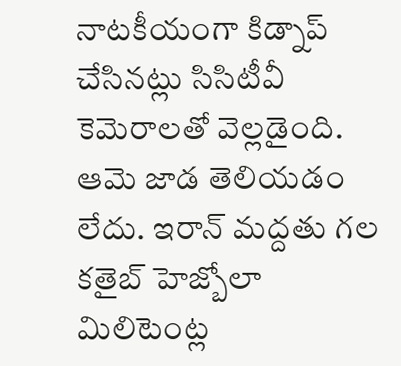నాటకీయంగా కిడ్నాప్ చేసినట్లు సిసిటీవీ కెమెరాలతో వెల్లడైంది. ఆమె జాడ తెలియడం లేదు. ఇరాన్ మద్దతు గల కతైబ్ హెజ్బోలా మిలిటెంట్ల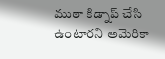ముఠా కిడ్నాప్ చేసి ఉంటారని అమెరికా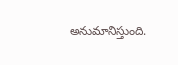అనుమానిస్తుంది.